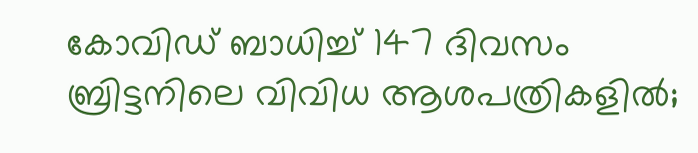കോവിഡ് ബാധിച്ച് 147 ദിവസം ബ്രിട്ടനിലെ വിവിധ ആശപത്രികളിൽ;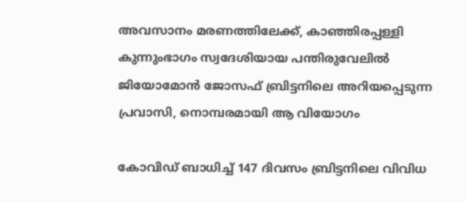അവസാനം മരണത്തിലേക്ക്, കാഞ്ഞിരപ്പള്ളി കുന്നുംഭാഗം സ്വദേശിയായ പന്തിരുവേലിൽ ജിയോമോൻ ജോസഫ് ബ്രിട്ടനിലെ അറിയപ്പെടുന്ന പ്രവാസി, നൊമ്പരമായി ആ വിയോഗം

കോവിഡ് ബാധിച്ച് 147 ദിവസം ബ്രിട്ടനിലെ വിവിധ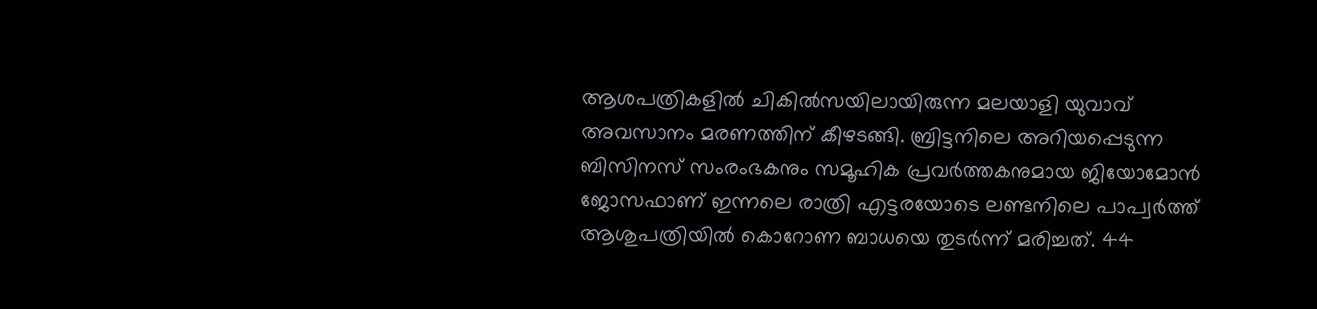ആശപത്രികളിൽ ചികിൽസയിലായിരുന്ന മലയാളി യുവാവ് അവസാനം മരണത്തിന് കീഴടങ്ങി. ബ്രിട്ടനിലെ അറിയപ്പെടുന്ന ബിസിനസ് സംരംഭകനും സമൂഹിക പ്രവർത്തകനുമായ ജിയോമോൻ ജോസഫാണ് ഇന്നലെ രാത്രി എട്ടരയോടെ ലണ്ടനിലെ പാപ്വർത്ത് ആശുപത്രിയിൽ കൊറോണ ബാധയെ തുടർന്ന് മരിച്ചത്. 44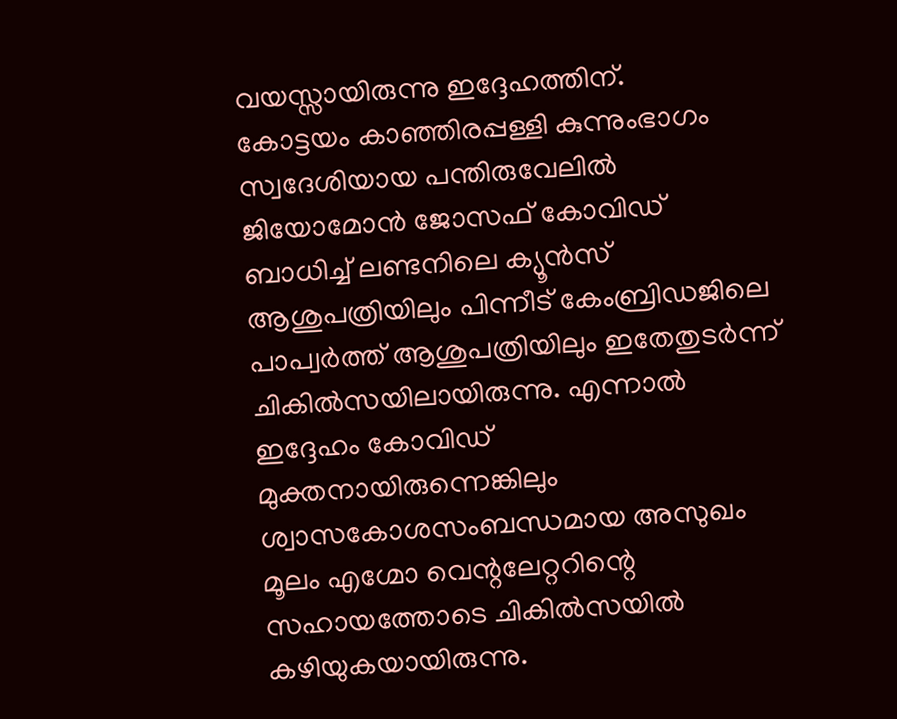വയസ്സായിരുന്നു ഇദ്ദേഹത്തിന്.
കോട്ടയം കാഞ്ഞിരപ്പള്ളി കുന്നുംഭാഗം സ്വദേശിയായ പന്തിരുവേലിൽ ജിയോമോൻ ജോസഫ് കോവിഡ് ബാധിച്ച് ലണ്ടനിലെ ക്യൂൻസ് ആശുപത്രിയിലും പിന്നീട് കേംബ്രിഡജിലെ പാപ്വർത്ത് ആശുപത്രിയിലും ഇതേതുടർന്ന് ചികിൽസയിലായിരുന്നു. എന്നാൽ ഇദ്ദേഹം കോവിഡ് മുക്തനായിരുന്നെങ്കിലും ശ്വാസകോശസംബന്ധമായ അസുഖം മൂലം എഗ്മോ വെന്റലേറ്ററിന്റെ സഹായത്തോടെ ചികിൽസയിൽ കഴിയുകയായിരുന്നു.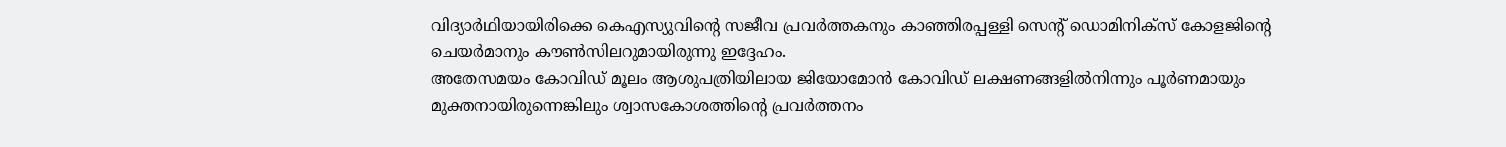വിദ്യാർഥിയായിരിക്കെ കെഎസ്യുവിന്റെ സജീവ പ്രവർത്തകനും കാഞ്ഞിരപ്പള്ളി സെന്റ് ഡൊമിനിക്സ് കോളജിന്റെ ചെയർമാനും കൗൺസിലറുമായിരുന്നു ഇദ്ദേഹം.
അതേസമയം കോവിഡ് മൂലം ആശുപത്രിയിലായ ജിയോമോൻ കോവിഡ് ലക്ഷണങ്ങളിൽനിന്നും പൂർണമായും മുക്തനായിരുന്നെങ്കിലും ശ്വാസകോശത്തിന്റെ പ്രവർത്തനം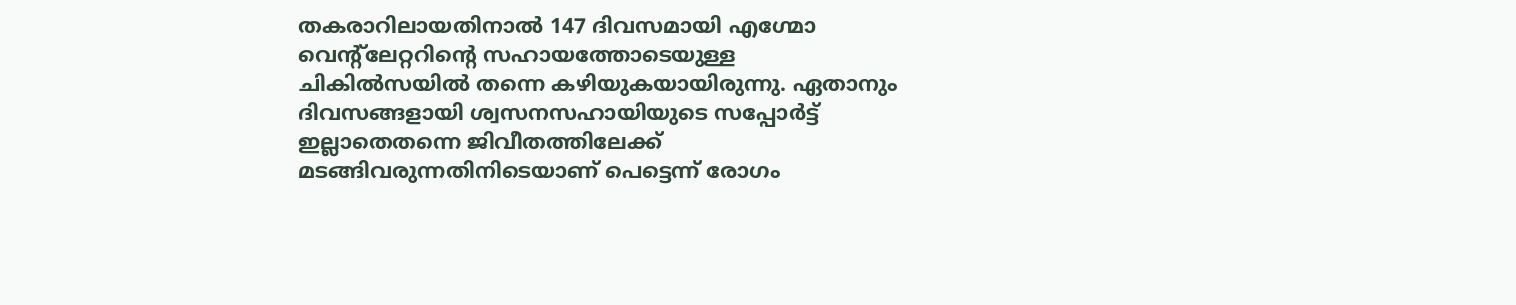തകരാറിലായതിനാൽ 147 ദിവസമായി എഗ്മോ വെന്റ്ലേറ്ററിന്റെ സഹായത്തോടെയുള്ള ചികിൽസയിൽ തന്നെ കഴിയുകയായിരുന്നു. ഏതാനും ദിവസങ്ങളായി ശ്വസനസഹായിയുടെ സപ്പോർട്ട് ഇല്ലാതെതന്നെ ജിവീതത്തിലേക്ക് മടങ്ങിവരുന്നതിനിടെയാണ് പെട്ടെന്ന് രോഗം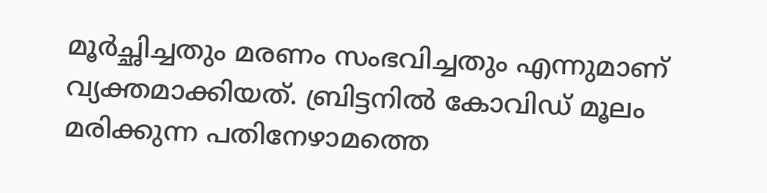മൂർച്ഛിച്ചതും മരണം സംഭവിച്ചതും എന്നുമാണ് വ്യക്തമാക്കിയത്. ബ്രിട്ടനിൽ കോവിഡ് മൂലം മരിക്കുന്ന പതിനേഴാമത്തെ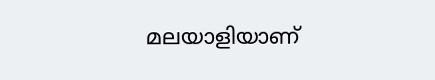മലയാളിയാണ്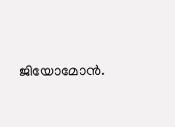ജിയോമോൻ.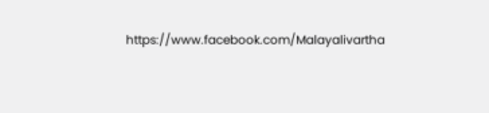https://www.facebook.com/Malayalivartha